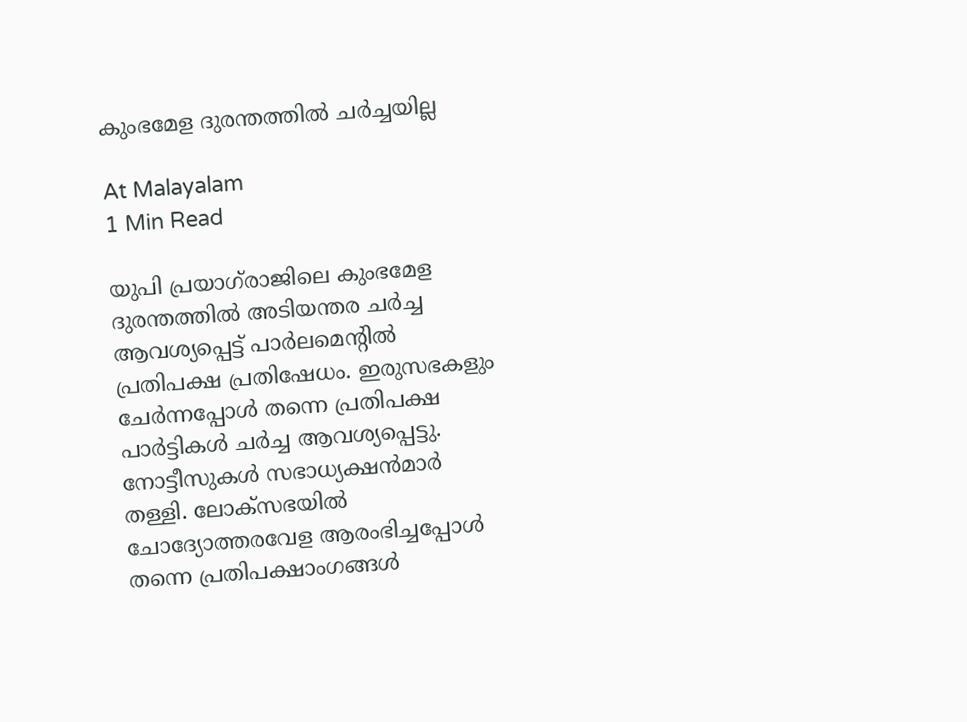കുംഭമേള ദുരന്തത്തില്‍ ചര്‍ച്ചയില്ല

At Malayalam
1 Min Read

യുപി പ്രയാഗ്‌രാജിലെ കുംഭമേള ദുരന്തത്തിൽ അടിയന്തര ചർച്ച ആവശ്യപ്പെട്ട്‌ പാർലമെന്റിൽ പ്രതിപക്ഷ പ്രതിഷേധം. ഇരുസഭകളും ചേർന്നപ്പോൾ തന്നെ പ്രതിപക്ഷ പാർട്ടികൾ ചർച്ച ആവശ്യപ്പെട്ടു. നോട്ടീസുകൾ സഭാധ്യക്ഷൻമാർ തള്ളി. ലോക്‌സഭയിൽ ചോദ്യോത്തരവേള ആരംഭിച്ചപ്പോൾ തന്നെ പ്രതിപക്ഷാംഗങ്ങൾ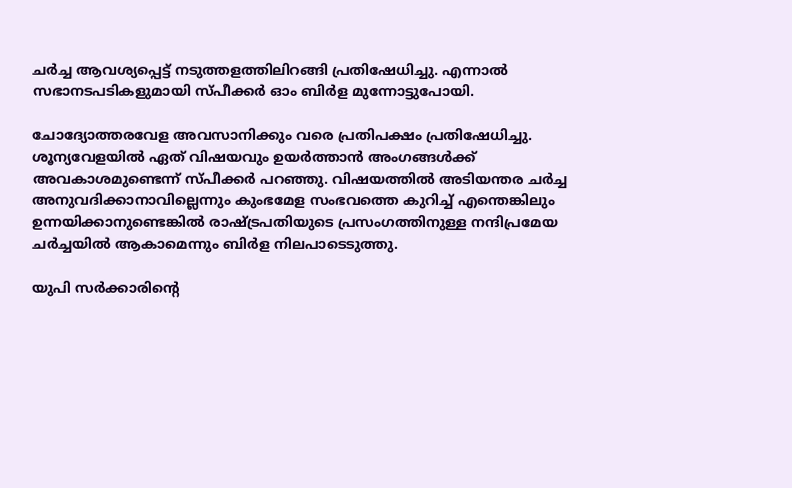ചർച്ച ആവശ്യപ്പെട്ട്‌ നടുത്തളത്തിലിറങ്ങി പ്രതിഷേധിച്ചു. എന്നാൽ സഭാനടപടികളുമായി സ്‌പീക്കർ ഓം ബിർള മുന്നോട്ടുപോയി.

ചോദ്യോത്തരവേള അവസാനിക്കും വരെ പ്രതിപക്ഷം പ്രതിഷേധിച്ചു. ശൂന്യവേളയിൽ ഏത്‌ വിഷയവും ഉയർത്താൻ അംഗങ്ങൾക്ക്‌ അവകാശമുണ്ടെന്ന് സ്‌പീക്കർ പറഞ്ഞു. വിഷയത്തിൽ അടിയന്തര ചർച്ച അനുവദിക്കാനാവില്ലെന്നും കുംഭമേള സംഭവത്തെ കുറിച്ച്‌ എന്തെങ്കിലും ഉന്നയിക്കാനുണ്ടെങ്കിൽ രാഷ്ട്രപതിയുടെ പ്രസംഗത്തിനുള്ള നന്ദിപ്രമേയ ചർച്ചയിൽ ആകാമെന്നും ബിർള നിലപാടെടുത്തു.

യുപി സർക്കാരിന്റെ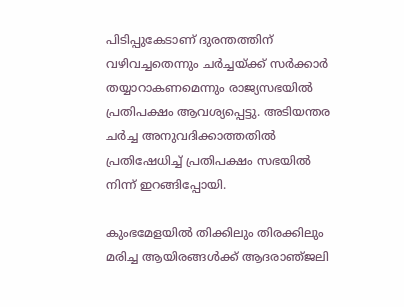പിടിപ്പുകേടാണ്‌ ദുരന്തത്തിന്‌ വഴിവച്ചതെന്നും ചർച്ചയ്‌ക്ക്‌ സർക്കാർ തയ്യാറാകണമെന്നും രാജ്യസഭയിൽ പ്രതിപക്ഷം ആവശ്യപ്പെട്ടു. അടിയന്തര ചർച്ച അനുവദിക്കാത്തതിൽ പ്രതിഷേധിച്ച്‌ പ്രതിപക്ഷം സഭയിൽ നിന്ന്‌ ഇറങ്ങിപ്പോയി.

കുംഭമേളയിൽ തിക്കിലും തിരക്കിലും മരിച്ച ആയിരങ്ങൾക്ക്‌ ആദരാഞ്‌ജലി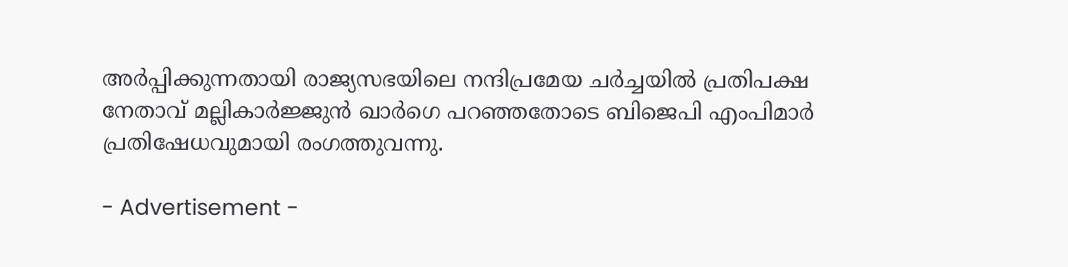അർപ്പിക്കുന്നതായി രാജ്യസഭയിലെ നന്ദിപ്രമേയ ചർച്ചയിൽ പ്രതിപക്ഷ നേതാവ്‌ മല്ലികാർജ്ജുൻ ഖാർഗെ പറഞ്ഞതോടെ ബിജെപി എംപിമാർ പ്രതിഷേധവുമായി രംഗത്തുവന്നു.

- Advertisement -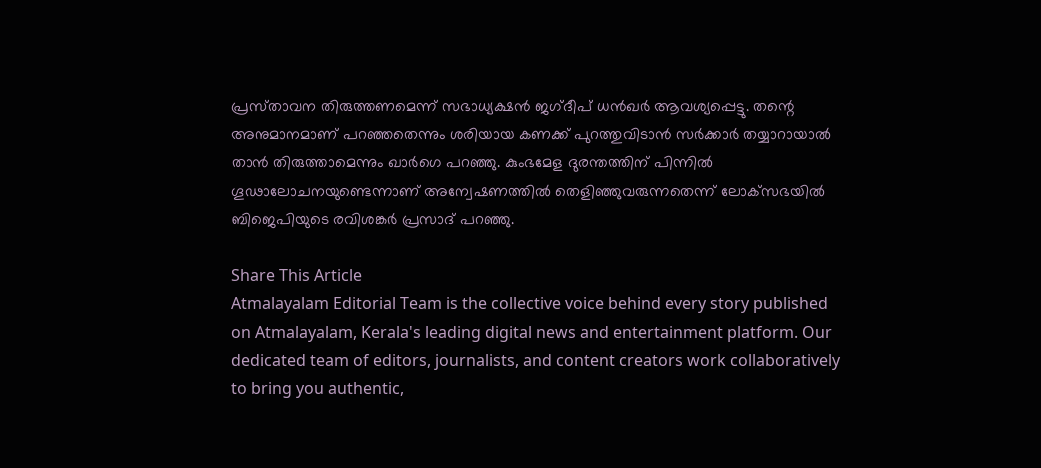പ്രസ്‌താവന തിരുത്തണമെന്ന്‌ സഭാധ്യക്ഷൻ ജഗ്‌ദീപ്‌ ധൻഖർ ആവശ്യപ്പെട്ടു. തന്റെ അനുമാനമാണ്‌ പറഞ്ഞതെന്നും ശരിയായ കണക്ക്‌ പുറത്തുവിടാൻ സർക്കാർ തയ്യാറായാൽ താൻ തിരുത്താമെന്നും ഖാർഗെ പറഞ്ഞു. കുംഭമേള ദുരന്തത്തിന്‌ പിന്നിൽ ഗൂഢാലോചനയുണ്ടെന്നാണ്‌ അന്വേഷണത്തിൽ തെളിഞ്ഞുവരുന്നതെന്ന്‌ ലോക്‌സഭയിൽ ബിജെപിയുടെ രവിശങ്കർ പ്രസാദ്‌ പറഞ്ഞു.

Share This Article
Atmalayalam Editorial Team is the collective voice behind every story published on Atmalayalam, Kerala's leading digital news and entertainment platform. Our dedicated team of editors, journalists, and content creators work collaboratively to bring you authentic,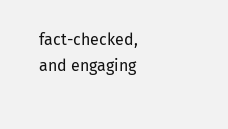fact-checked, and engaging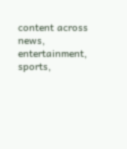content across news, entertainment, sports,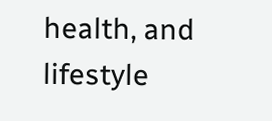health, and lifestyle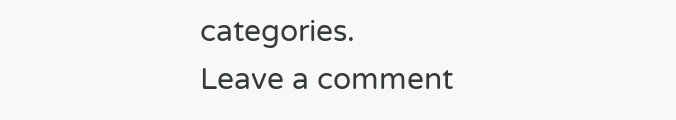categories.
Leave a comment